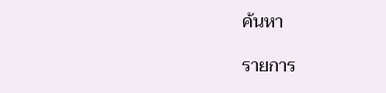ค้นหา

รายการ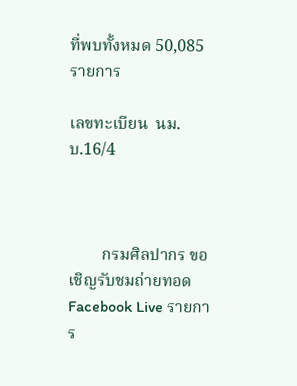ที่พบทั้งหมด 50,085 รายการ

เลขทะเบียน  นม.บ.16/4



        กรมศิลปากร ขอเชิญรับชมถ่ายทอด Facebook Live รายการ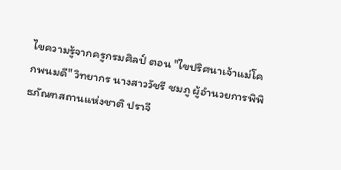ไขความรู้จากครูกรมศิลป์ ตอน "ไขปริศนาเจ้าแม่โคกพนมดี" วิทยากร นางสาววัชรี ชมภู ผู้อำนวยการพิพิธภัณฑสถานแห่งชาติ ปราจี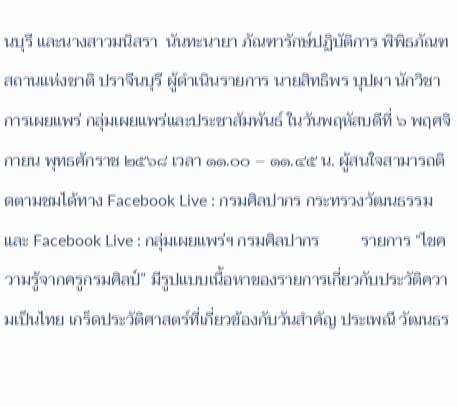นบุรี และนางสาวมนิสรา  นันทะนายา ภัณฑารักษ์ปฏิบัติการ พิพิธภัณฑสถานแห่งชาติ ปราจีนบุรี ผู้ดำเนินรายการ นายสิทธิพร บุปผา นักวิชาการเผยแพร่ กลุ่มเผยแพร่และประชาสัมพันธ์ ในวันพฤหัสบดีที่ ๖ พฤศจิกายน พุทธศักราช ๒๕๖๘ เวลา ๑๑.๐๐ – ๑๑.๔๕ น. ผู้สนใจสามารถติดตามชมได้ทาง Facebook Live : กรมศิลปากร กระทรวงวัฒนธรรม และ Facebook Live : กลุ่มเผยแพร่ฯ กรมศิลปากร          รายการ “ไขความรู้จากครูกรมศิลป์” มีรูปแบบเนื้อหาของรายการเกี่ยวกับประวัติความเป็นไทย เกร็ดประวัติศาสตร์ที่เกี่ยวข้องกับวันสำคัญ ประเพณี วัฒนธร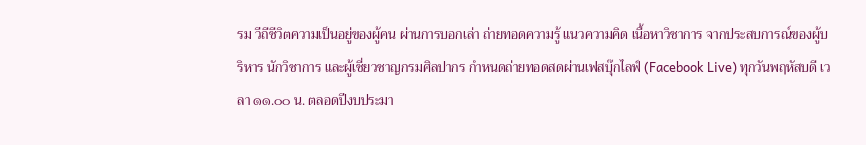รม วีถีชีวิตความเป็นอยู่ของผู้คน ผ่านการบอกเล่า ถ่ายทอดความรู้ แนวความคิด เนื้อหาวิชาการ จากประสบการณ์ของผู้บริหาร นักวิชาการ และผู้เชี่ยวชาญกรมศิลปากร กำหนดถ่ายทอดสดผ่านเฟสบุ๊กไลฟ์ (Facebook Live) ทุกวันพฤหัสบดี เวลา ๑๑.๐๐ น. ตลอดปีงบประมา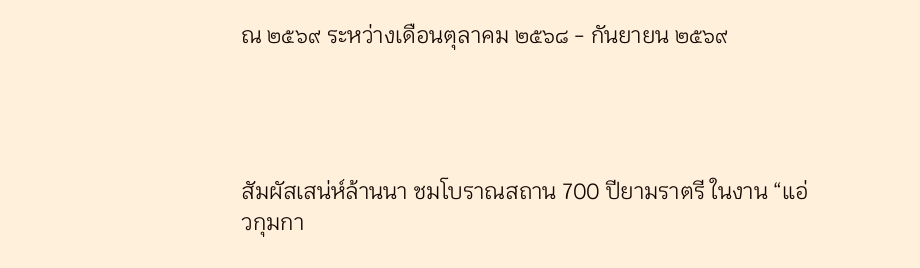ณ ๒๕๖๙ ระหว่างเดือนตุลาคม ๒๕๖๘ - กันยายน ๒๕๖๙




สัมผัสเสน่ห์ล้านนา ชมโบราณสถาน 700 ปียามราตรี ในงาน “แอ่วกุมกา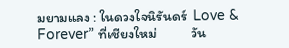มยามแลง : ในดวงใจนิรันดร์  Love & Forever” ที่เชียงใหม่           วัน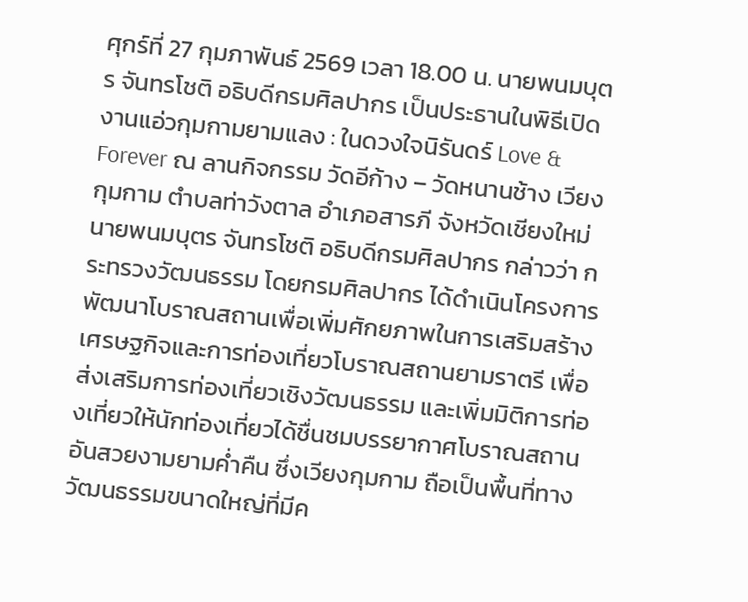ศุกร์ที่ 27 กุมภาพันธ์ 2569 เวลา 18.00 น. นายพนมบุตร จันทรโชติ อธิบดีกรมศิลปากร เป็นประธานในพิธีเปิดงานแอ่วกุมกามยามแลง : ในดวงใจนิรันดร์ Love & Forever ณ ลานกิจกรรม วัดอีก้าง – วัดหนานช้าง เวียงกุมกาม ตำบลท่าวังตาล อำเภอสารภี จังหวัดเชียงใหม่         นายพนมบุตร จันทรโชติ อธิบดีกรมศิลปากร กล่าวว่า กระทรวงวัฒนธรรม โดยกรมศิลปากร ได้ดำเนินโครงการพัฒนาโบราณสถานเพื่อเพิ่มศักยภาพในการเสริมสร้างเศรษฐกิจและการท่องเที่ยวโบราณสถานยามราตรี เพื่อส่งเสริมการท่องเที่ยวเชิงวัฒนธรรม และเพิ่มมิติการท่องเที่ยวให้นักท่องเที่ยวได้ชื่นชมบรรยากาศโบราณสถานอันสวยงามยามค่ำคืน ซึ่งเวียงกุมกาม ถือเป็นพื้นที่ทางวัฒนธรรมขนาดใหญ่ที่มีค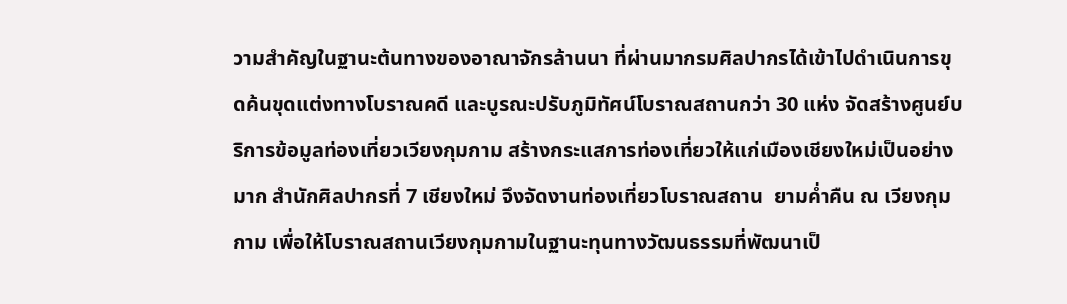วามสำคัญในฐานะต้นทางของอาณาจักรล้านนา ที่ผ่านมากรมศิลปากรได้เข้าไปดำเนินการขุดค้นขุดแต่งทางโบราณคดี และบูรณะปรับภูมิทัศน์โบราณสถานกว่า 30 แห่ง จัดสร้างศูนย์บริการข้อมูลท่องเที่ยวเวียงกุมกาม สร้างกระแสการท่องเที่ยวให้แก่เมืองเชียงใหม่เป็นอย่างมาก สำนักศิลปากรที่ 7 เชียงใหม่ จึงจัดงานท่องเที่ยวโบราณสถาน  ยามค่ำคืน ณ เวียงกุมกาม เพื่อให้โบราณสถานเวียงกุมกามในฐานะทุนทางวัฒนธรรมที่พัฒนาเป็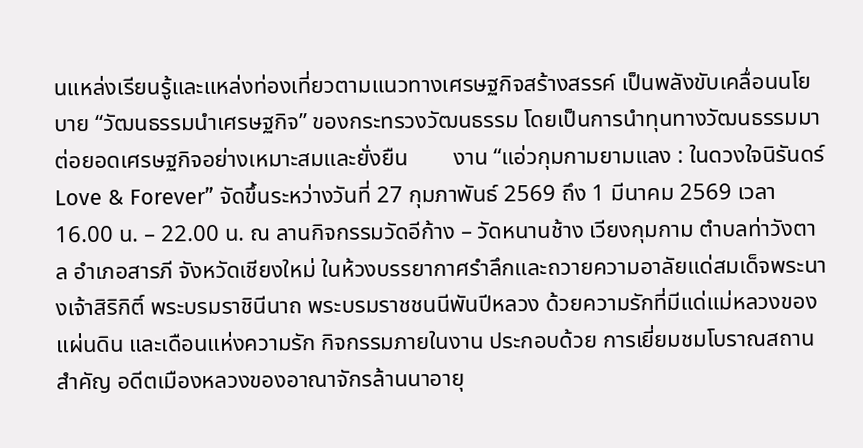นแหล่งเรียนรู้และแหล่งท่องเที่ยวตามแนวทางเศรษฐกิจสร้างสรรค์ เป็นพลังขับเคลื่อนนโยบาย “วัฒนธรรมนำเศรษฐกิจ” ของกระทรวงวัฒนธรรม โดยเป็นการนำทุนทางวัฒนธรรมมาต่อยอดเศรษฐกิจอย่างเหมาะสมและยั่งยืน        งาน “แอ่วกุมกามยามแลง : ในดวงใจนิรันดร์ Love & Forever” จัดขึ้นระหว่างวันที่ 27 กุมภาพันธ์ 2569 ถึง 1 มีนาคม 2569 เวลา 16.00 น. – 22.00 น. ณ ลานกิจกรรมวัดอีก้าง – วัดหนานช้าง เวียงกุมกาม ตำบลท่าวังตาล อำเภอสารภี จังหวัดเชียงใหม่ ในห้วงบรรยากาศรำลึกและถวายความอาลัยแด่สมเด็จพระนางเจ้าสิริกิติ์ พระบรมราชินีนาถ พระบรมราชชนนีพันปีหลวง ด้วยความรักที่มีแด่แม่หลวงของแผ่นดิน และเดือนแห่งความรัก กิจกรรมภายในงาน ประกอบด้วย การเยี่ยมชมโบราณสถานสำคัญ อดีตเมืองหลวงของอาณาจักรล้านนาอายุ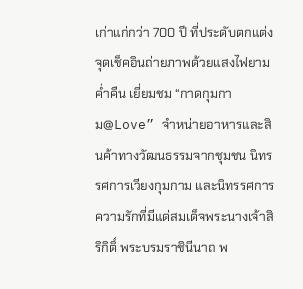เก่าแก่กว่า 700 ปี ที่ประดับตกแต่งจุดเช็คอินถ่ายภาพด้วยแสงไฟยามค่ำคืน เยี่ยมชม “กาดกุมกาม@Love” จำหน่ายอาหารและสินค้าทางวัฒนธรรมจากชุมชน นิทรรศการเวียงกุมกาม และนิทรรศการความรักที่มีแด่สมเด็จพระนางเจ้าสิริกิติ์ พระบรมราชินีนาถ พ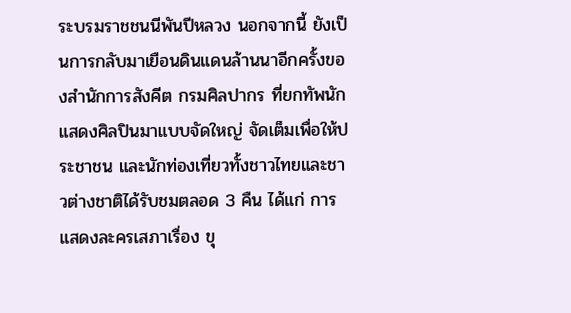ระบรมราชชนนีพันปีหลวง นอกจากนี้ ยังเป็นการกลับมาเยือนดินแดนล้านนาอีกครั้งของสำนักการสังคีต กรมศิลปากร ที่ยกทัพนักแสดงศิลปินมาแบบจัดใหญ่ จัดเต็มเพื่อให้ประชาชน และนักท่องเที่ยวทั้งชาวไทยและชาวต่างชาติได้รับชมตลอด 3 คืน ได้แก่ การแสดงละครเสภาเรื่อง ขุ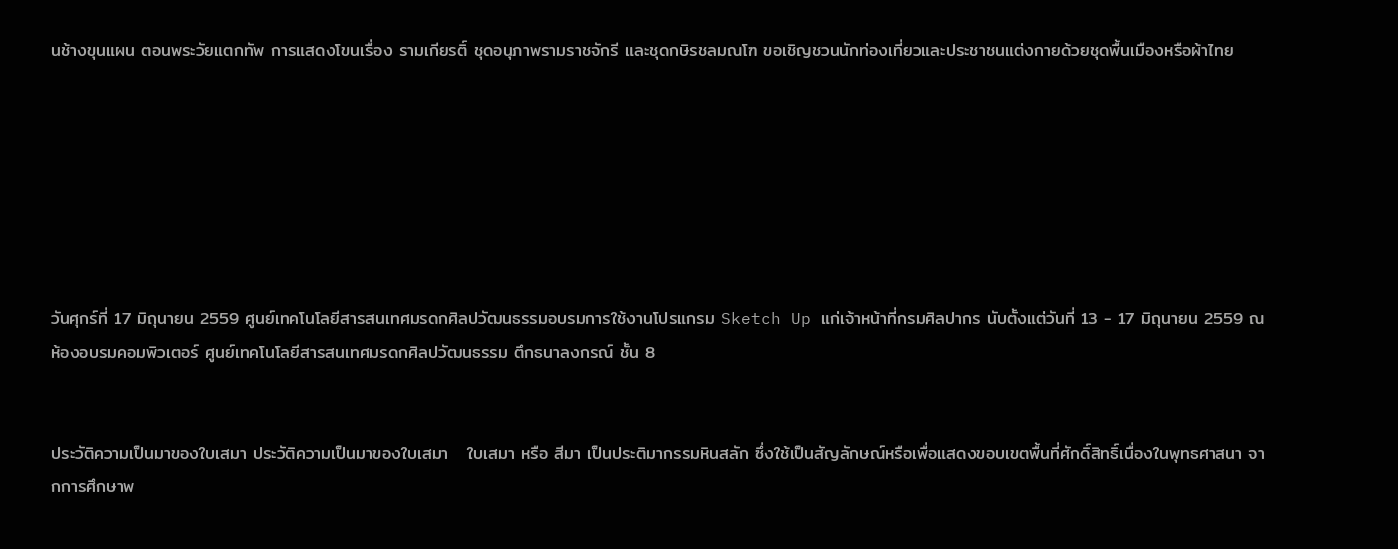นช้างขุนแผน ตอนพระวัยแตกทัพ การแสดงโขนเรื่อง รามเกียรติ์ ชุดอนุภาพรามราชจักรี และชุดกษิรชลมณโฑ ขอเชิญชวนนักท่องเที่ยวและประชาชนแต่งกายด้วยชุดพื้นเมืองหรือผ้าไทย







วันศุกร์ที่ 17 มิถุนายน 2559 ศูนย์เทคโนโลยีสารสนเทศมรดกศิลปวัฒนธรรมอบรมการใช้งานโปรแกรม Sketch Up แก่เจ้าหน้าที่กรมศิลปากร นับตั้งแต่วันที่ 13 - 17 มิถุนายน 2559 ณ ห้องอบรมคอมพิวเตอร์ ศูนย์เทคโนโลยีสารสนเทศมรดกศิลปวัฒนธรรม ตึกธนาลงกรณ์ ชั้น 8


ประวัติความเป็นมาของใบเสมา ประวัติความเป็นมาของใบเสมา   ใบเสมา หรือ สีมา เป็นประติมากรรมหินสลัก ซึ่งใช้เป็นสัญลักษณ์หรือเพื่อแสดงขอบเขตพื้นที่ศักดิ์สิทธิ์เนื่องในพุทธศาสนา จากการศึกษาพ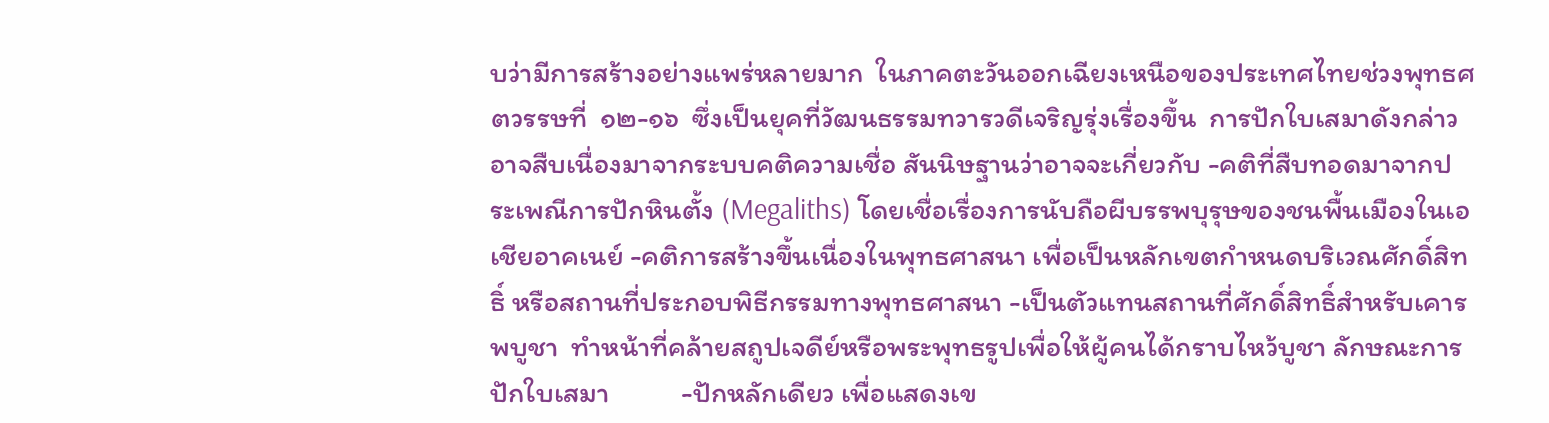บว่ามีการสร้างอย่างแพร่หลายมาก  ในภาคตะวันออกเฉียงเหนือของประเทศไทยช่วงพุทธศตวรรษที่  ๑๒-๑๖  ซึ่งเป็นยุคที่วัฒนธรรมทวารวดีเจริญรุ่งเรื่องขึ้น  การปักใบเสมาดังกล่าวอาจสืบเนื่องมาจากระบบคติความเชื่อ สันนิษฐานว่าอาจจะเกี่ยวกับ -คติที่สืบทอดมาจากประเพณีการปักหินตั้ง (Megaliths) โดยเชื่อเรื่องการนับถือผีบรรพบุรุษของชนพื้นเมืองในเอเชียอาคเนย์ -คติการสร้างขึ้นเนื่องในพุทธศาสนา เพื่อเป็นหลักเขตกำหนดบริเวณศักดิ์สิทธิ์ หรือสถานที่ประกอบพิธีกรรมทางพุทธศาสนา -เป็นตัวแทนสถานที่ศักดิ์สิทธิ์สำหรับเคารพบูชา  ทำหน้าที่คล้ายสถูปเจดีย์หรือพระพุทธรูปเพื่อให้ผู้คนได้กราบไหว้บูชา ลักษณะการปักใบเสมา           -ปักหลักเดียว เพื่อแสดงเข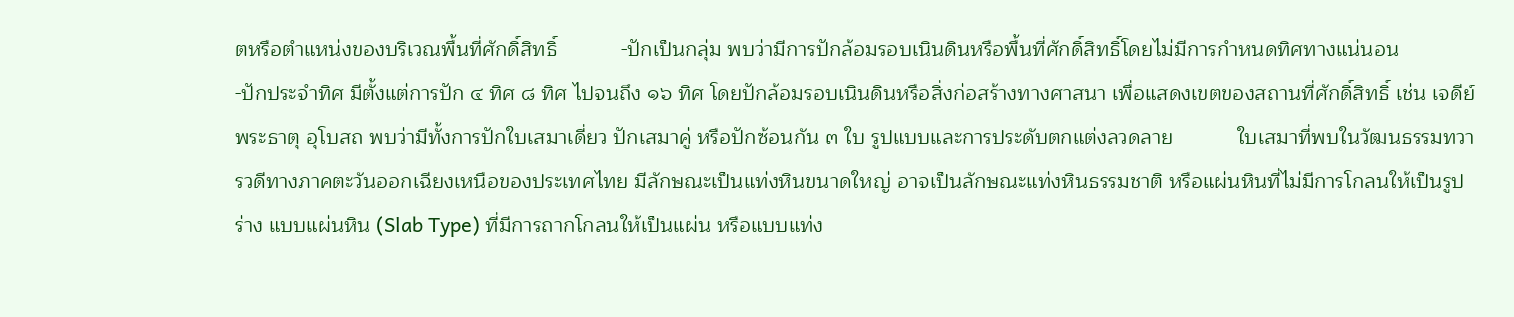ตหรือตำแหน่งของบริเวณพื้นที่ศักดิ์สิทธิ์           -ปักเป็นกลุ่ม พบว่ามีการปักล้อมรอบเนินดินหรือพื้นที่ศักดิ์สิทธิ์โดยไม่มีการกำหนดทิศทางแน่นอน           -ปักประจำทิศ มีตั้งแต่การปัก ๔ ทิศ ๘ ทิศ ไปจนถึง ๑๖ ทิศ โดยปักล้อมรอบเนินดินหรือสิ่งก่อสร้างทางศาสนา เพื่อแสดงเขตของสถานที่ศักดิ์สิทธิ์ เช่น เจดีย์ พระธาตุ อุโบสถ พบว่ามีทั้งการปักใบเสมาเดี่ยว ปักเสมาคู่ หรือปักซ้อนกัน ๓ ใบ รูปแบบและการประดับตกแต่งลวดลาย           ใบเสมาที่พบในวัฒนธรรมทวารวดีทางภาคตะวันออกเฉียงเหนือของประเทศไทย มีลักษณะเป็นแท่งหินขนาดใหญ่ อาจเป็นลักษณะแท่งหินธรรมชาติ หรือแผ่นหินที่ไม่มีการโกลนให้เป็นรูปร่าง แบบแผ่นหิน (Slab Type) ที่มีการถากโกลนให้เป็นแผ่น หรือแบบแท่ง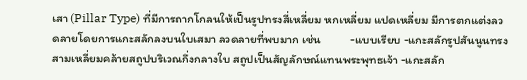เสา (Pillar Type) ที่มีการถากโกลนให้เป็นรูปทรงสี่เหลี่ยม หกเหลี่ยม แปดเหลี่ยม มีการตกแต่งลวดลายโดยการแกะสลักลงบนใบเสมา ลวดลายที่พบมาก เช่น           -แบบเรียบ -แกะสลักรูปสันนูนทรงสามเหลี่ยมคล้ายสถูปบริเวณกึ่งกลางใบ สถูปเป็นสัญลักษณ์แทนพระพุทธเจ้า -แกะสลัก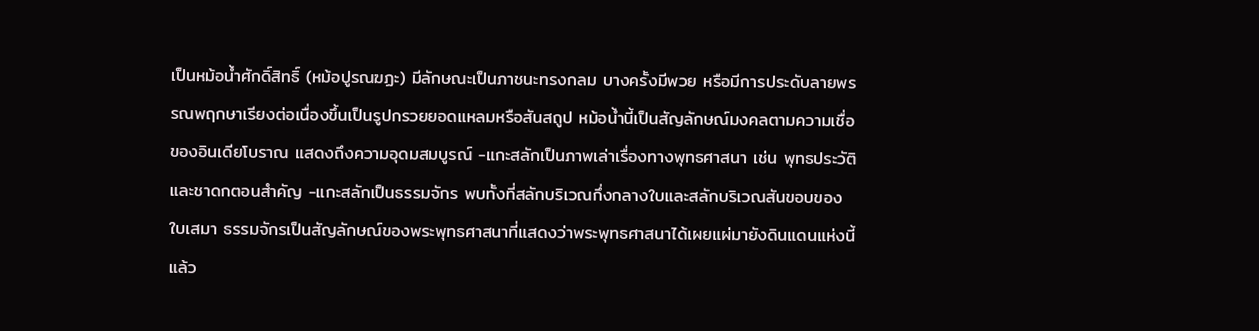เป็นหม้อน้ำศักดิ์สิทธิ์ (หม้อปูรณฆฏะ) มีลักษณะเป็นภาชนะทรงกลม บางครั้งมีพวย หรือมีการประดับลายพรรณพฤกษาเรียงต่อเนื่องขึ้นเป็นรูปกรวยยอดแหลมหรือสันสถูป หม้อน้ำนี้เป็นสัญลักษณ์มงคลตามความเชื่อของอินเดียโบราณ แสดงถึงความอุดมสมบูรณ์ -แกะสลักเป็นภาพเล่าเรื่องทางพุทธศาสนา เช่น พุทธประวัติ และชาดกตอนสำคัญ -แกะสลักเป็นธรรมจักร พบทั้งที่สลักบริเวณกึ่งกลางใบและสลักบริเวณสันขอบของใบเสมา ธรรมจักรเป็นสัญลักษณ์ของพระพุทธศาสนาที่แสดงว่าพระพุทธศาสนาได้เผยแผ่มายังดินแดนแห่งนี้แล้ว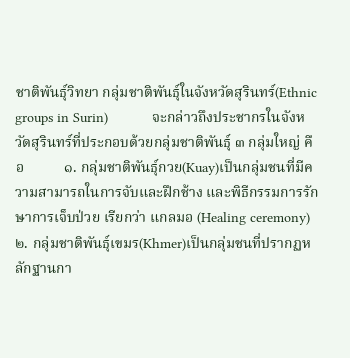ชาติพันธุ์วิทยา กลุ่มชาติพันธุ์ในจังหวัดสุรินทร์(Ethnic groups in Surin)           จะกล่าวถึงประชากรในจังหวัดสุรินทร์ที่ประกอบด้วยกลุ่มชาติพันธุ์ ๓ กลุ่มใหญ่ คือ           ๑. กลุ่มชาติพันธุ์กวย(Kuay)เป็นกลุ่มชนที่มีความสามารถในการจับและฝึกช้าง และพิธีกรรมการรักษาการเจ็บป่วย เรียกว่า แกลมอ (Healing ceremony)           ๒. กลุ่มชาติพันธุ์เขมร(Khmer)เป็นกลุ่มชนที่ปรากฏหลักฐานกา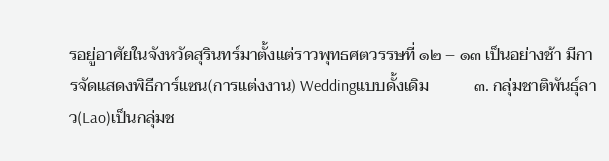รอยู่อาศัยในจังหวัดสุรินทร์มาตั้งแต่ราวพุทธศตวรรษที่ ๑๒ – ๑๓ เป็นอย่างช้า มีการจัดแสดงพิธีการ์แซน(การแต่งงาน) Weddingแบบดั้งเดิม           ๓. กลุ่มชาติพันธุ์ลาว(Lao)เป็นกลุ่มช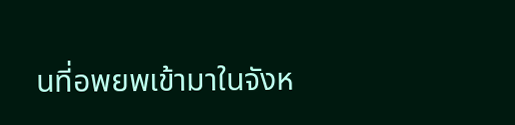นที่อพยพเข้ามาในจังห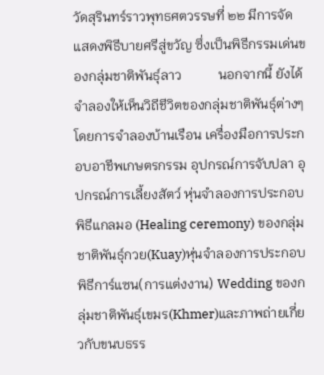วัดสุรินทร์ราวพุทธศตวรรษที่ ๒๒ มีการจัดแสดงพิธีบายศรีสู่ขวัญ ซึ่งเป็นพิธีกรรมเด่นของกลุ่มชาติพันธุ์ลาว           นอกจากนี้ ยังได้จำลองให้เห็นวิถีชีวิตของกลุ่มชาติพันธุ์ต่างๆ โดยการจำลองบ้านเรือน เครื่องมือการประกอบอาชีพเกษตรกรรม อุปกรณ์การจับปลา อุปกรณ์การเลี้ยงสัตว์ หุ่นจำลองการประกอบพิธีแกลมอ (Healing ceremony) ของกลุ่มชาติพันธุ์กวย(Kuay)หุ่นจำลองการประกอบพิธีการ์แซน(การแต่งงาน) Wedding ของกลุ่มชาติพันธุ์เขมร(Khmer)และภาพถ่ายเกี่ยวกับขนบธรร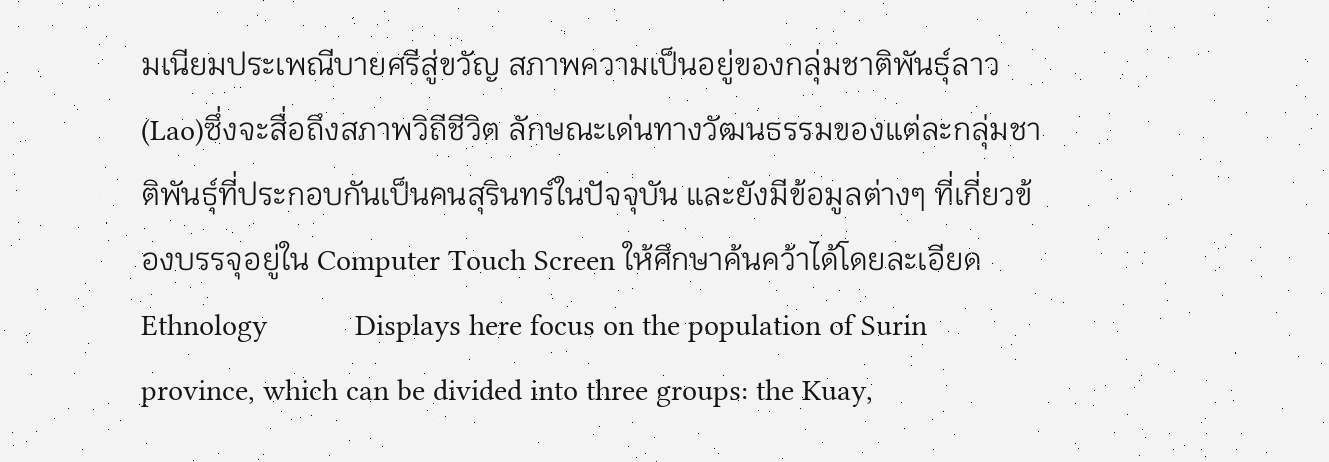มเนียมประเพณีบายศรีสู่ขวัญ สภาพความเป็นอยู่ของกลุ่มชาติพันธุ์ลาว(Lao)ซึ่งจะสื่อถึงสภาพวิถีชีวิต ลักษณะเด่นทางวัฒนธรรมของแต่ละกลุ่มชาติพันธุ์ที่ประกอบกันเป็นคนสุรินทร์ในปัจจุบัน และยังมีข้อมูลต่างๆ ที่เกี่ยวข้องบรรจุอยู่ใน Computer Touch Screen ให้ศึกษาค้นคว้าได้โดยละเอียด Ethnology           Displays here focus on the population of Surin province, which can be divided into three groups: the Kuay,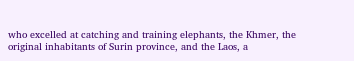who excelled at catching and training elephants, the Khmer, the original inhabitants of Surin province, and the Laos, a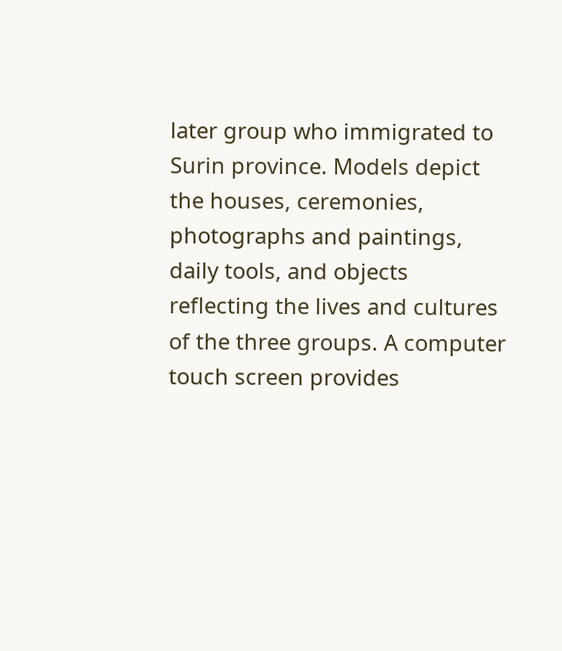later group who immigrated to Surin province. Models depict the houses, ceremonies, photographs and paintings, daily tools, and objects reflecting the lives and cultures of the three groups. A computer touch screen provides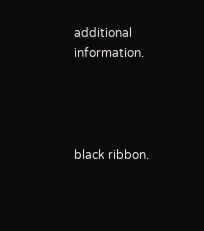additional information.




black ribbon.